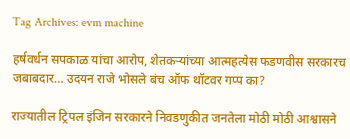Tag Archives: evm machine

हर्षवर्धन सपकाळ यांचा आरोप, शेतकऱ्यांच्या आत्महत्येस फडणवीस सरकारच जबाबदार… उदयन राजे भोसले बंच ऑफ थॉटवर गप्प का?

राज्यातील ट्रिपल इंजिन सरकारने निवडणुकीत जनतेला मोठी मोठी आश्वासने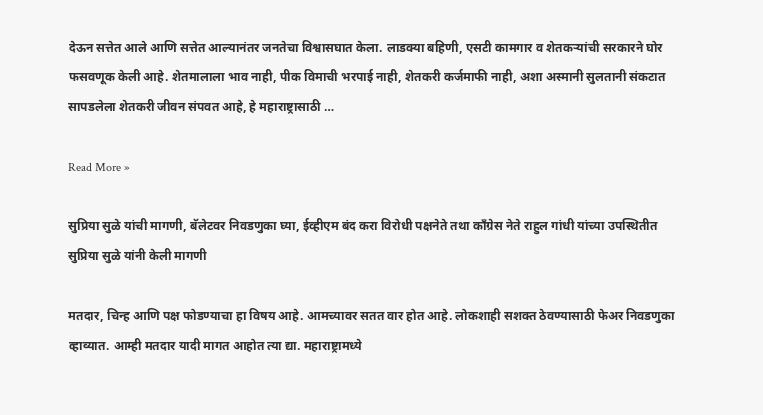देऊन सत्तेत आले आणि सत्तेत आल्यानंतर जनतेचा विश्वासघात केला. लाडक्या बहिणी, एसटी कामगार व शेतकऱ्यांची सरकारने घोर फसवणूक केली आहे. शेतमालाला भाव नाही, पीक विमाची भरपाई नाही, शेतकरी कर्जमाफी नाही, अशा अस्मानी सुलतानी संकटात सापडलेला शेतकरी जीवन संपवत आहे, हे महाराष्ट्रासाठी …

Read More »

सुप्रिया सुळे यांची मागणी, बॅलेटवर निवडणुका घ्या, ईव्हीएम बंद करा विरोधी पक्षनेते तथा काँग्रेस नेते राहुल गांधी यांच्या उपस्थितीत सुप्रिया सुळे यांनी केली मागणी

मतदार, चिन्ह आणि पक्ष फोडण्याचा हा विषय आहे. आमच्यावर सतत वार होत आहे. लोकशाही सशक्त ठेवण्यासाठी फेअर निवडणुका व्हाव्यात. आम्ही मतदार यादी मागत आहोत त्या द्या. महाराष्ट्रामध्ये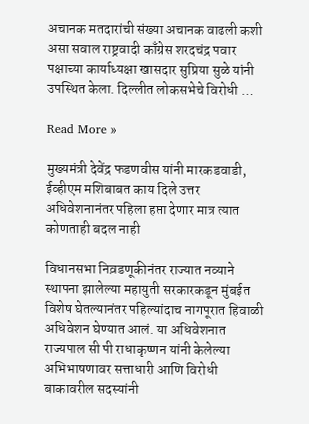अचानक मतदारांची संख्या अचानक वाढली कशी असा सवाल राष्ट्रवादी काँग्रेस शरदचंद्र पवार पक्षाच्या कार्याध्यक्षा खासदार सुप्रिया सुळे यांनी उपस्थित केला. दिल्लीत लोकसभेचे विरोधी …

Read More »

मुख्यमंत्री देवेंद्र फडणवीस यांनी मारकडवाडी, ईव्हीएम मशिबाबत काय दिले उत्तर अधिवेशनानंतर पहिला हप्ता देणार मात्र त्यात कोणताही बदल नाही

विधानसभा निव़डणूकीनंतर राज्यात नव्याने स्थापना झालेल्या महायुती सरकारकडून मुंबईत विशेष घेतल्यानंतर पहिल्यांदाच नागपूरात हिवाळी अधिवेशन घेण्यात आलं. या अधिवेशनात राज्यपाल सी पी राधाकृष्णन यांनी केलेल्या अभिभाषणावर सत्ताधारी आणि विरोधी बाकावरील सदस्यांनी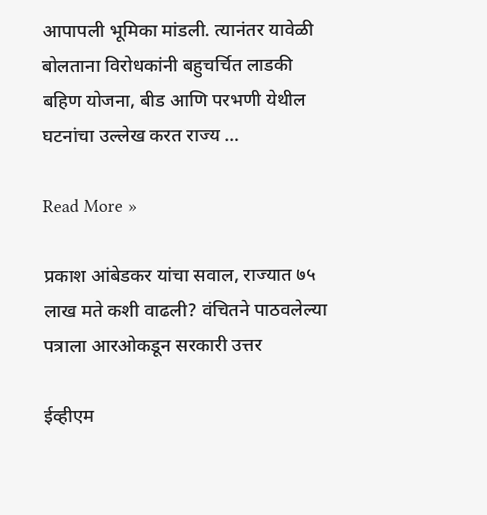आपापली भूमिका मांडली. त्यानंतर यावेळी बोलताना विरोधकांनी बहुचर्चित लाडकी बहिण योजना, बीड आणि परभणी येथील घटनांचा उल्लेख करत राज्य …

Read More »

प्रकाश आंबेडकर यांचा सवाल, राज्यात ७५ लाख मते कशी वाढली? वंचितने पाठवलेल्या पत्राला आरओकडून सरकारी उत्तर

ईव्हीएम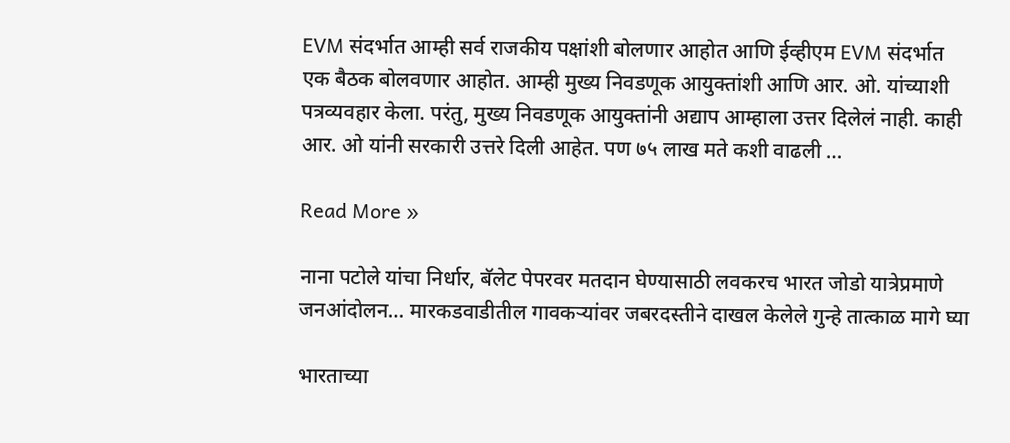EVM संदर्भात आम्ही सर्व राजकीय पक्षांशी बोलणार आहोत आणि ईव्हीएम EVM संदर्भात एक बैठक बोलवणार आहोत. आम्ही मुख्य निवडणूक आयुक्तांशी आणि आर. ओ. यांच्याशी पत्रव्यवहार केला. परंतु, मुख्य निवडणूक आयुक्तांनी अद्याप आम्हाला उत्तर दिलेलं नाही. काही आर. ओ यांनी सरकारी उत्तरे दिली आहेत. पण ७५ लाख मते कशी वाढली …

Read More »

नाना पटोले यांचा निर्धार, बॅलेट पेपरवर मतदान घेण्यासाठी लवकरच भारत जोडो यात्रेप्रमाणे जनआंदोलन… मारकडवाडीतील गावकऱ्यांवर जबरदस्तीने दाखल केलेले गुन्हे तात्काळ मागे घ्या

भारताच्या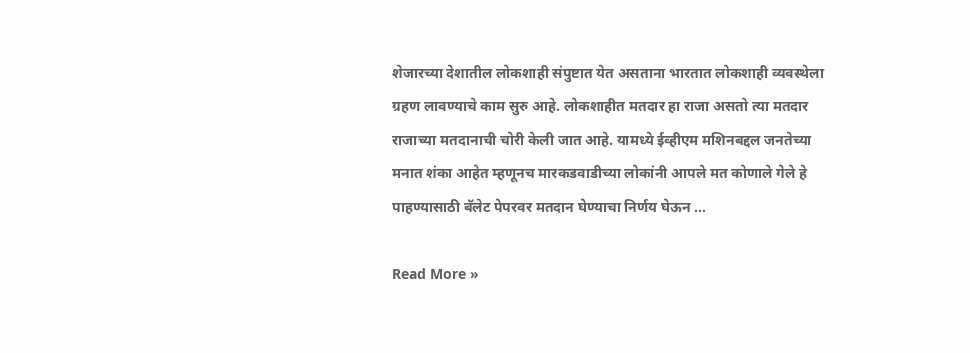शेजारच्या देशातील लोकशाही संपुष्टात येत असताना भारतात लोकशाही व्यवस्थेला ग्रहण लावण्याचे काम सुरु आहे. लोकशाहीत मतदार हा राजा असतो त्या मतदार राजाच्या मतदानाची चोरी केली जात आहे. यामध्ये ईव्हीएम मशिनबद्दल जनतेच्या मनात शंका आहेत म्हणूनच मारकडवाडीच्या लोकांनी आपले मत कोणाले गेले हे पाहण्यासाठी बॅलेट पेपरवर मतदान घेण्याचा निर्णय घेऊन …

Read More »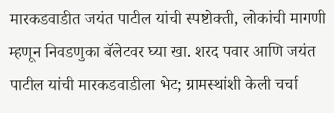मारकडवाडीत जयंत पाटील यांची स्पष्टोक्ती, लोकांची मागणी म्हणून निवडणुका बॅलेटवर घ्या खा. शरद पवार आणि जयंत पाटील यांची मारकडवाडीला भेट; ग्रामस्थांशी केली चर्चा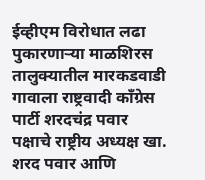ईव्हीएम विरोधात लढा पुकारणाऱ्या माळशिरस तालुक्यातील मारकडवाडी गावाला राष्ट्रवादी काँग्रेस पार्टी शरदचंद्र पवार पक्षाचे राष्ट्रीय अध्यक्ष खा. शरद पवार आणि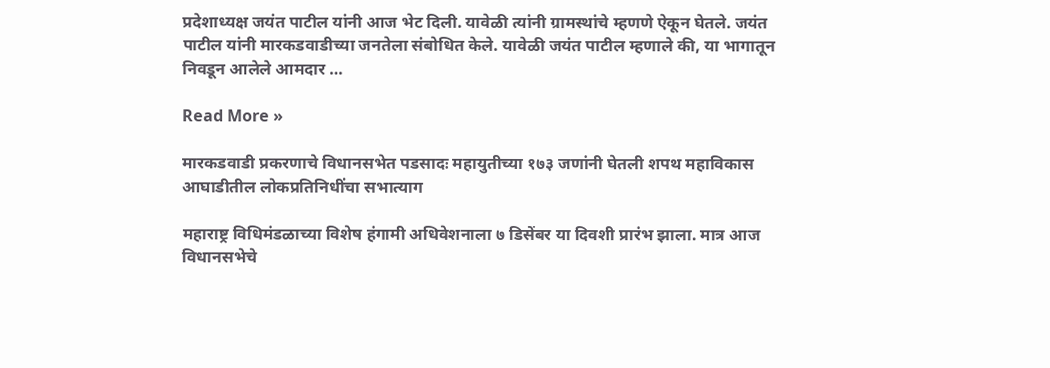प्रदेशाध्यक्ष जयंत पाटील यांनी आज भेट दिली. यावेळी त्यांनी ग्रामस्थांचे म्हणणे ऐकून घेतले. जयंत पाटील यांनी मारकडवाडीच्या जनतेला संबोधित केले. यावेळी जयंत पाटील म्हणाले की, या भागातून निवडून आलेले आमदार …

Read More »

मारकडवाडी प्रकरणाचे विधानसभेत पडसादः महायुतीच्या १७३ जणांनी घेतली शपथ महाविकास आघाडीतील लोकप्रतिनिधींचा सभात्याग

महाराष्ट्र विधिमंडळाच्या विशेष हंगामी अधिवेशनाला ७ डिसेंबर या दिवशी प्रारंभ झाला. मात्र आज विधानसभेचे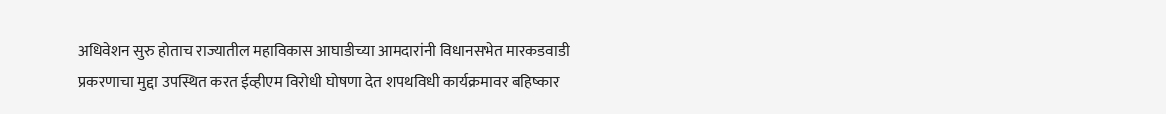अधिवेशन सुरु होताच राज्यातील महाविकास आघाडीच्या आमदारांनी विधानसभेत मारकडवाडी प्रकरणाचा मुद्दा उपस्थित करत ईव्हीएम विरोधी घोषणा देत शपथविधी कार्यक्रमावर बहिष्कार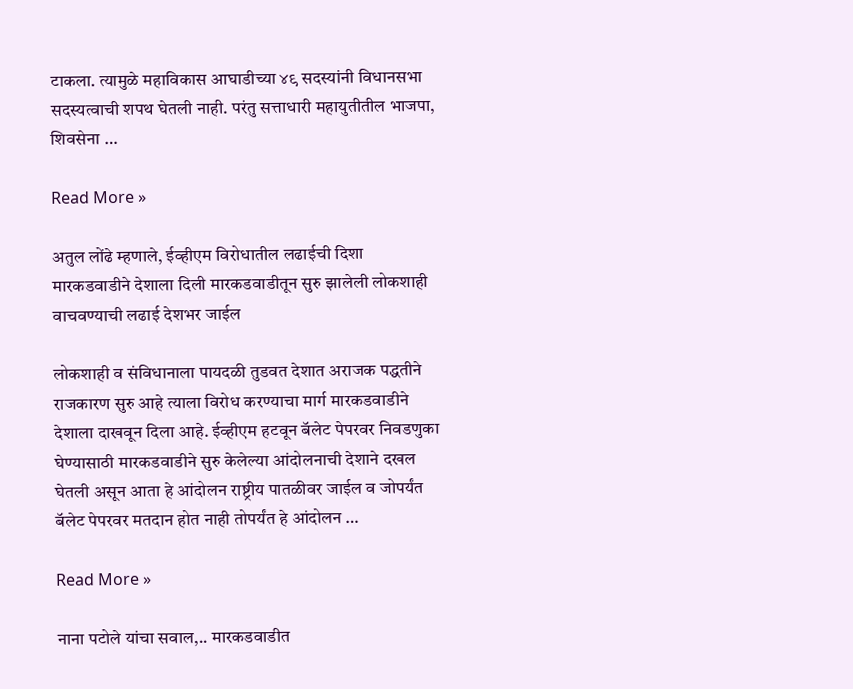टाकला. त्यामुळे महाविकास आघाडीच्या ४९ सदस्यांनी विधानसभा सदस्यत्वाची शपथ घेतली नाही. परंतु सत्ताधारी महायुतीतील भाजपा, शिवसेना …

Read More »

अतुल लोंढे म्हणाले, ईव्हीएम विरोधातील लढाईची दिशा मारकडवाडीने देशाला दिली मारकडवाडीतून सुरु झालेली लोकशाही वाचवण्याची लढाई देशभर जाईल

लोकशाही व संविधानाला पायदळी तुडवत देशात अराजक पद्धतीने राजकारण सुरु आहे त्याला विरोध करण्याचा मार्ग मारकडवाडीने देशाला दाखवून दिला आहे. ईव्हीएम हटवून बॅलेट पेपरवर निवडणुका घेण्यासाठी मारकडवाडीने सुरु केलेल्या आंदोलनाची देशाने दखल घेतली असून आता हे आंदोलन राष्ट्रीय पातळीवर जाईल व जोपर्यंत बॅलेट पेपरवर मतदान होत नाही तोपर्यंत हे आंदोलन …

Read More »

नाना पटोले यांचा सवाल,.. मारकडवाडीत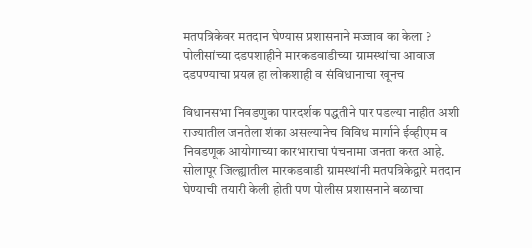मतपत्रिकेवर मतदान घेण्यास प्रशासनाने मज्जाव का केला ? पोलीसांच्या दडपशाहीने मारकडवाडीच्या ग्रामस्थांचा आवाज दडपण्याचा प्रयत्न हा लोकशाही व संविधानाचा खूनच

विधानसभा निवडणुका पारदर्शक पद्धतीने पार पडल्या नाहीत अशी राज्यातील जनतेला शंका असल्यानेच विविध मार्गाने ईव्हीएम व निवडणूक आयोगाच्या कारभाराचा पंचनामा जनता करत आहे. सोलापूर जिल्ह्यातील मारकडवाडी ग्रामस्थांनी मतपत्रिकेद्वारे मतदान घेण्याची तयारी केली होती पण पोलीस प्रशासनाने बळाचा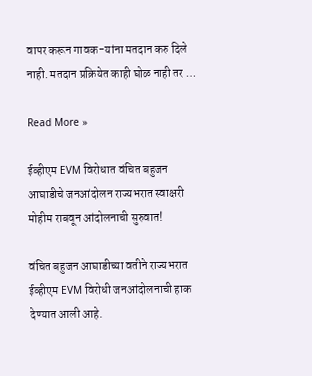वापर करून गावक-यांना मतदान करु दिले नाही. मतदान प्रक्रियेत काही घोळ नाही तर …

Read More »

ईव्हीएम EVM विरोधात वंचित बहुजन आघाडीचे जनआंदोलन राज्यभरात स्वाक्षरी मोहीम राबवून आंदोलनाची सुरुवात!

वंचित बहुजन आघाडीच्या वतीने राज्यभरात ईव्हीएम EVM विरोधी जनआंदोलनाची हाक देण्यात आली आहे.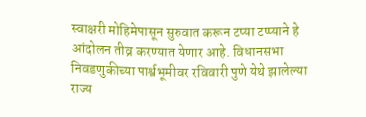स्वाक्षरी मोहिमेपासून सुरुवात करून टप्या टप्प्याने हे आंदोलन तीव्र करण्यात येणार आहे. विधानसभा निवडणुकीच्या पार्श्वभूमीवर रविवारी पुणे येथे झालेल्या राज्य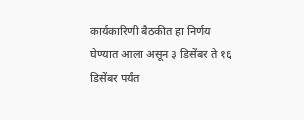कार्यकारिणी बैठकीत हा निर्णय घेण्यात आला असून ३ डिसेंबर ते १६ डिसेंबर पर्यंत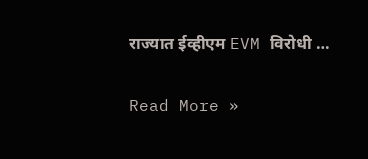राज्यात ईव्हीएम EVM विरोधी …

Read More »